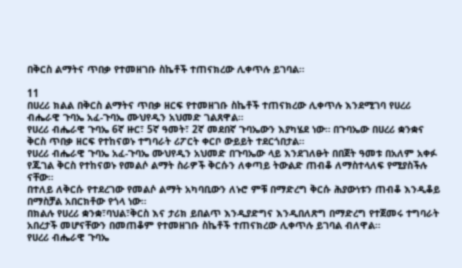በቅርስ ልማትና ጥበቃ የተመዘገቡ ስኬቶች ተጠናክረው ሊቀጥሉ ይገባል።

11
በሀረሪ ክልል በቅርስ ልማትና ጥበቃ ዘርፍ የተመዘገቡ ስኬቶች ተጠናክረው ሊቀጥሉ እንደሚገባ የሀረሪ ብሔራዊ ጉባኤ አፈ-ጉባኤ ሙህየዲን አህመድ ገልጸዋል።
የሀረሪ ብሔራዊ ጉባኤ 6ኛ ዙር፣ 5ኛ ዓመት፣ 2ኛ መደበኛ ጉባኤውን እያካሄደ ነው። በጉባኤው በሀረሪ ቋንቋና ቅርስ ጥበቃ ዘርፍ የተከናወኑ ተግባራት ሪፖርት ቀርቦ ውይይት ተደርጎበታል።
የሀረሪ ብሔራዊ ጉባኤ አፈ-ጉባኤ ሙህየዲን አህመድ በጉባኤው ላይ እንደገለፁት በበጀት ዓመቱ በአለም አቀፉ የጁገል ቅርስ የተከናወኑ የመልሶ ልማት ስራዎች ቅርሱን ለቀጣይ ትውልድ ጠብቆ ለማስተላለፍ የሚያስችሉ ናቸው።
በተለይ ለቅርሱ የተደረገው የመልሶ ልማት አካባቢውን ለኑሮ ምቹ በማድረግ ቅርሱ ሕያውነቱን ጠብቆ እንዲቆይ በማስቻል አበርክቶው የጎላ ነው።
በክልሉ የሀረሪ ቋንቋ፣ባህል፣ቅርስ እና ታሪክ ይበልጥ እንዲያድግና እንዲበለጽግ በማድረግ የተጀመሩ ተግባራት አበረታች መሆናቸውን በመጠቆም የተመዘገቡ ስኬቶች ተጠናክረው ሊቀጥሉ ይገባል ብለዋል።
የሀረሪ ብሔራዊ ጉባኤ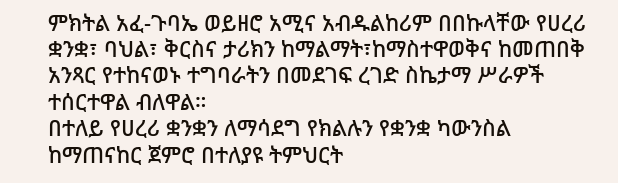ምክትል አፈ-ጉባኤ ወይዘሮ አሚና አብዱልከሪም በበኩላቸው የሀረሪ ቋንቋ፣ ባህል፣ ቅርስና ታሪክን ከማልማት፣ከማስተዋወቅና ከመጠበቅ አንጻር የተከናወኑ ተግባራትን በመደገፍ ረገድ ስኬታማ ሥራዎች ተሰርተዋል ብለዋል።
በተለይ የሀረሪ ቋንቋን ለማሳደግ የክልሉን የቋንቋ ካውንስል ከማጠናከር ጀምሮ በተለያዩ ትምህርት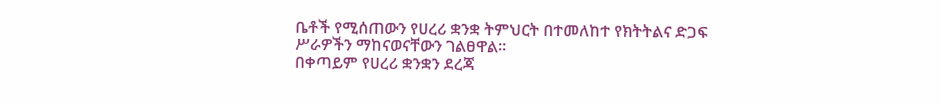ቤቶች የሚሰጠውን የሀረሪ ቋንቋ ትምህርት በተመለከተ የክትትልና ድጋፍ ሥራዎችን ማከናወናቸውን ገልፀዋል።
በቀጣይም የሀረሪ ቋንቋን ደረጃ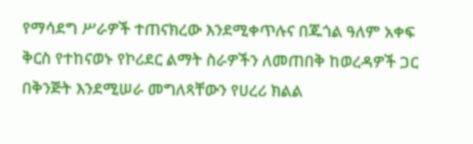የማሳደግ ሥራዎች ተጠናክረው እንደሚቀጥሉና በጁጎል ዓለም አቀፍ ቅርስ የተከናወኑ የኮሪደር ልማት ስራዎችን ለመጠበቅ ከወረዳዎች ጋር በቅንጅት እንደሚሠራ መግለጻቸውን የሀረሪ ክልል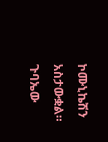ኮሙኒኬሽን አስታውቋል።
ጉባኤው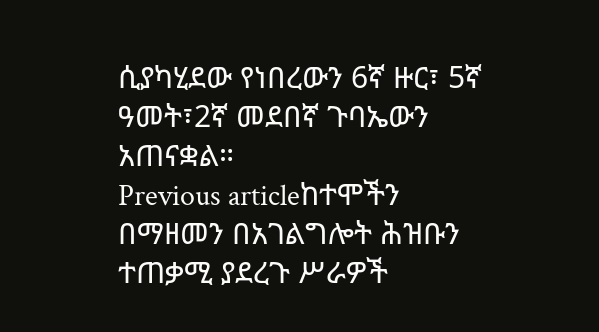ሲያካሂደው የነበረውን 6ኛ ዙር፣ 5ኛ ዓመት፣2ኛ መደበኛ ጉባኤውን አጠናቋል።
Previous articleከተሞችን በማዘመን በአገልግሎት ሕዝቡን ተጠቃሚ ያደረጉ ሥራዎች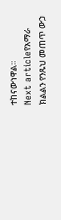ተከናውነዋል።
Next articleየአማራ ክልልን የንጹህ መጠጥ ውኃ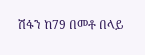ሽፋን ከ79 በመቶ በላይ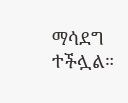ማሳደግ ተችሏል።